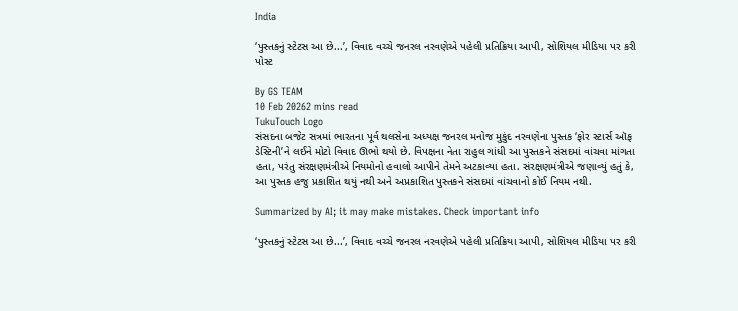India

‘પુસ્તકનું સ્ટેટસ આ છે...’, વિવાદ વચ્ચે જનરલ નરવણેએ પહેલી પ્રતિક્રિયા આપી, સોશિયલ મીડિયા પર કરી પોસ્ટ

By GS TEAM
10 Feb 20262 mins read
TukuTouch Logo
સંસદના બજેટ સત્રમાં ભારતના પૂર્વ થલસેના અધ્યક્ષ જનરલ મનોજ મુકુંદ નરવણેના પુસ્તક ‘ફોર સ્ટાર્સ ઑફ ડેસ્ટિની’ને લઈને મોટો વિવાદ ઊભો થયો છે. વિપક્ષના નેતા રાહુલ ગાંધી આ પુસ્તકને સંસદમાં વાંચવા માંગતા હતા, પરંતુ સંરક્ષણમંત્રીએ નિયમોનો હવાલો આપીને તેમને અટકાવ્યા હતા. સંરક્ષણમંત્રીએ જણાવ્યું હતું કે, આ પુસ્તક હજુ પ્રકાશિત થયું નથી અને અપ્રકાશિત પુસ્તકને સંસદમાં વાંચવાનો કોઈ નિયમ નથી.

Summarized by AI; it may make mistakes. Check important info

‘પુસ્તકનું સ્ટેટસ આ છે...’, વિવાદ વચ્ચે જનરલ નરવણેએ પહેલી પ્રતિક્રિયા આપી, સોશિયલ મીડિયા પર કરી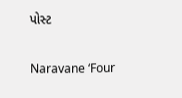પોસ્ટ

Naravane ‘Four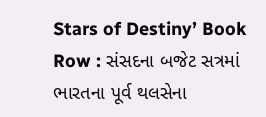Stars of Destiny’ Book Row : સંસદના બજેટ સત્રમાં ભારતના પૂર્વ થલસેના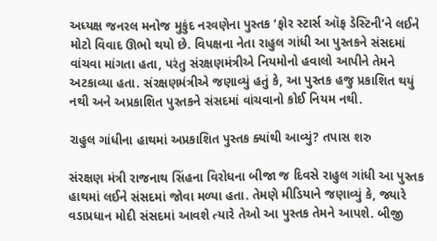અધ્યક્ષ જનરલ મનોજ મુકુંદ નરવણેના પુસ્તક ‘ફોર સ્ટાર્સ ઑફ ડેસ્ટિની’ને લઈને મોટો વિવાદ ઊભો થયો છે. વિપક્ષના નેતા રાહુલ ગાંધી આ પુસ્તકને સંસદમાં વાંચવા માંગતા હતા, પરંતુ સંરક્ષણમંત્રીએ નિયમોનો હવાલો આપીને તેમને અટકાવ્યા હતા. સંરક્ષણમંત્રીએ જણાવ્યું હતું કે, આ પુસ્તક હજુ પ્રકાશિત થયું નથી અને અપ્રકાશિત પુસ્તકને સંસદમાં વાંચવાનો કોઈ નિયમ નથી.

રાહુલ ગાંધીના હાથમાં અપ્રકાશિત પુસ્તક ક્યાંથી આવ્યું? તપાસ શરુ

સંરક્ષણ મંત્રી રાજનાથ સિંહના વિરોધના બીજા જ દિવસે રાહુલ ગાંધી આ પુસ્તક હાથમાં લઈને સંસદમાં જોવા મળ્યા હતા. તેમણે મીડિયાને જણાવ્યું કે, જ્યારે વડાપ્રધાન મોદી સંસદમાં આવશે ત્યારે તેઓ આ પુસ્તક તેમને આપશે. બીજી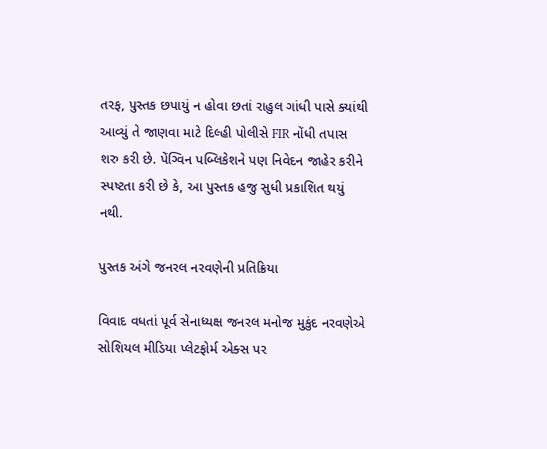તરફ, પુસ્તક છપાયું ન હોવા છતાં રાહુલ ગાંધી પાસે ક્યાંથી આવ્યું તે જાણવા માટે દિલ્હી પોલીસે FIR નોંધી તપાસ શરુ કરી છે. પેંગ્વિન પબ્લિકેશને પણ નિવેદન જાહેર કરીને સ્પષ્ટતા કરી છે કે, આ પુસ્તક હજુ સુધી પ્રકાશિત થયું નથી.

પુસ્તક અંગે જનરલ નરવણેની પ્રતિક્રિયા

વિવાદ વધતાં પૂર્વ સેનાધ્યક્ષ જનરલ મનોજ મુકુંદ નરવણેએ સોશિયલ મીડિયા પ્લેટફોર્મ એક્સ પર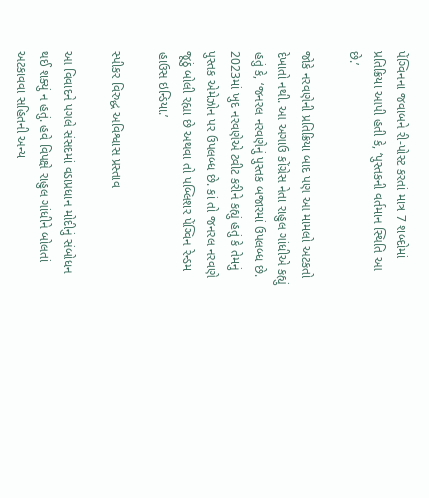પેંગ્વિનના જવાબને રી-પોસ્ટ કરતાં માત્ર 7 શબ્દોમાં પ્રતિક્રિયા આપી હતી કે, ‘પુસ્તકની વર્તમાન સ્થિતિ આ છે.’

જોકે નરવણેની પ્રતિક્રિયા બાદ પણ આ મામલો અટકતો દેખાતો નથી. આ અગાઉ કોંગ્રેસ નેતા રાહુલ ગાંધીએ કહ્યું હતું કે, ‘જનરલ નરવણેનું પુસ્તક બજારમાં ઉપલબ્ધ છે. 2023માં ખુદ નરવણેએ ટ્વીટ કરીને કહ્યું હતું કે તેમનું પુસ્તક એમેઝોન પર ઉપલબ્ધ છે. કાં તો જનરલ નરવણે જૂઠું બોલી રહ્યા છે અથવા તો પબ્લિશર પેંગ્વિન રેન્ડમ હાઉસ ઇન્ડિયા.’

સ્પીકર વિરુદ્ધ અવિશ્વાસ પ્રસ્તાવ

આ વિવાદને પગલે સંસદમાં વડાપ્રધાન મોદીનું સંબોધન થઈ શક્યું ન હતું. હવે વિપક્ષે રાહુલ ગાંધીને બોલતાં અટકાવવા સહિતની અન્ય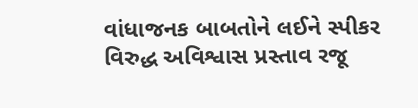વાંધાજનક બાબતોને લઈને સ્પીકર વિરુદ્ધ અવિશ્વાસ પ્રસ્તાવ રજૂ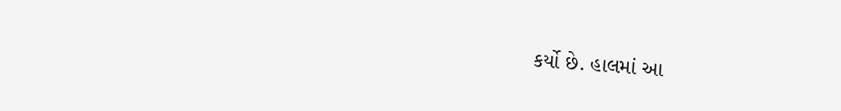કર્યો છે. હાલમાં આ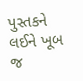પુસ્તકને લઈને ખૂબ જ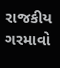રાજકીય ગરમાવો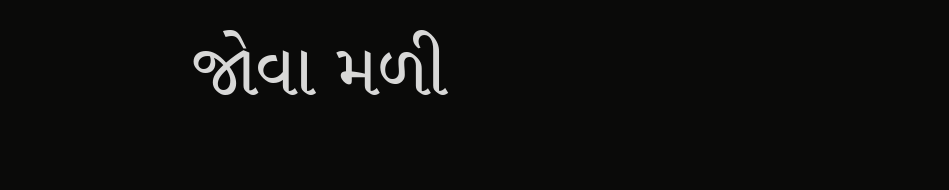જોવા મળી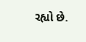રહ્યો છે.